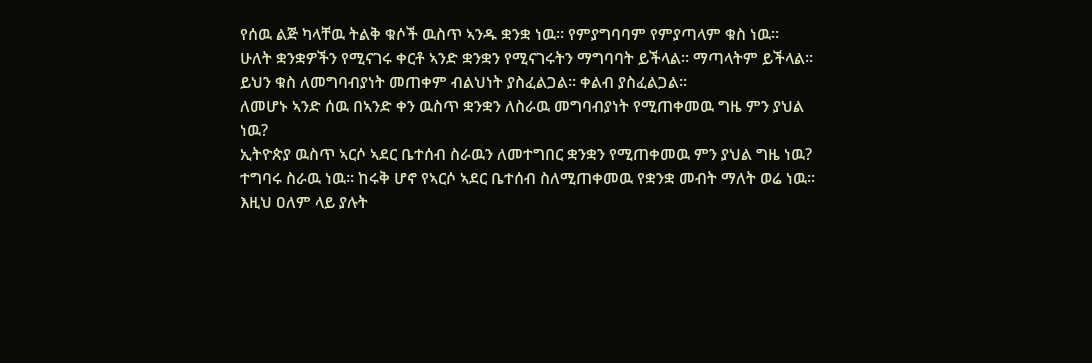የሰዉ ልጅ ካላቸዉ ትልቅ ቁሶች ዉስጥ ኣንዱ ቋንቋ ነዉ። የምያግባባም የምያጣላም ቁስ ነዉ።
ሁለት ቋንቋዎችን የሚናገሩ ቀርቶ ኣንድ ቋንቋን የሚናገሩትን ማግባባት ይችላል። ማጣላትም ይችላል።
ይህን ቁስ ለመግባብያነት መጠቀም ብልህነት ያስፈልጋል። ቀልብ ያስፈልጋል።
ለመሆኑ ኣንድ ሰዉ በኣንድ ቀን ዉስጥ ቋንቋን ለስራዉ መግባብያነት የሚጠቀመዉ ግዜ ምን ያህል ነዉ?
ኢትዮጵያ ዉስጥ ኣርሶ ኣደር ቤተሰብ ስራዉን ለመተግበር ቋንቋን የሚጠቀመዉ ምን ያህል ግዜ ነዉ? ተግባሩ ስራዉ ነዉ። ከሩቅ ሆኖ የኣርሶ ኣደር ቤተሰብ ስለሚጠቀመዉ የቋንቋ መብት ማለት ወሬ ነዉ።
እዚህ ዐለም ላይ ያሉት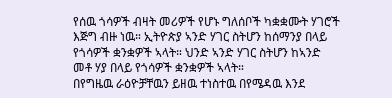የሰዉ ጎሳዎች ብዛት መሪዎች የሆኑ ግለሰቦች ካቋቋሙት ሃገሮች እጅግ ብዙ ነዉ። ኢትዮጵያ ኣንድ ሃገር ስትሆን ከሰማንያ በላይ የጎሳዎች ቋንቋዎች ኣላት። ህንድ ኣንድ ሃገር ስትሆን ከኣንድ መቶ ሃያ በላይ የጎሳዎች ቋንቋዎች ኣላት።
በየግዜዉ ራዕዮቻቸዉን ይዘዉ ተነስተዉ በየሜዳዉ እንደ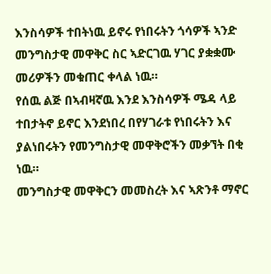እንስሳዎች ተበትነዉ ይኖሩ የነበሩትን ጎሳዎች ኣንድ መንግስታዊ መዋቅር ስር ኣድርገዉ ሃገር ያቋቋሙ መሪዎችን መቁጠር ቀላል ነዉ።
የሰዉ ልጅ በኣብዛኛዉ እንደ እንስሳዎች ሜዳ ላይ ተበታትኖ ይኖር እንደነበረ በየሃገራቱ የነበሩትን እና ያልነበሩትን የመንግስታዊ መዋቅሮችን መቃኘት በቂ ነዉ።
መንግስታዊ መዋቅርን መመስረት እና ኣጽንቶ ማኖር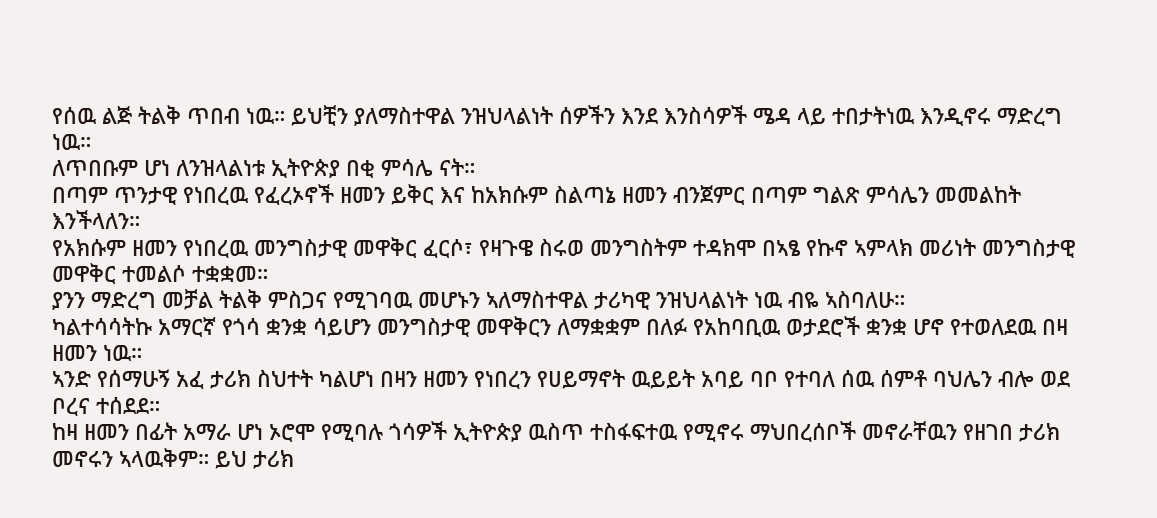የሰዉ ልጅ ትልቅ ጥበብ ነዉ። ይህቺን ያለማስተዋል ንዝህላልነት ሰዎችን እንደ እንስሳዎች ሜዳ ላይ ተበታትነዉ እንዲኖሩ ማድረግ ነዉ።
ለጥበቡም ሆነ ለንዝላልነቱ ኢትዮጵያ በቂ ምሳሌ ናት።
በጣም ጥንታዊ የነበረዉ የፈረኦኖች ዘመን ይቅር እና ከአክሱም ስልጣኔ ዘመን ብንጀምር በጣም ግልጽ ምሳሌን መመልከት እንችላለን።
የአክሱም ዘመን የነበረዉ መንግስታዊ መዋቅር ፈርሶ፣ የዛጉዌ ስሩወ መንግስትም ተዳክሞ በኣፄ የኩኖ ኣምላክ መሪነት መንግስታዊ መዋቅር ተመልሶ ተቋቋመ።
ያንን ማድረግ መቻል ትልቅ ምስጋና የሚገባዉ መሆኑን ኣለማስተዋል ታሪካዊ ንዝህላልነት ነዉ ብዬ ኣስባለሁ።
ካልተሳሳትኩ አማርኛ የጎሳ ቋንቋ ሳይሆን መንግስታዊ መዋቅርን ለማቋቋም በለፉ የአከባቢዉ ወታደሮች ቋንቋ ሆኖ የተወለደዉ በዛ ዘመን ነዉ።
ኣንድ የሰማሁኝ አፈ ታሪክ ስህተት ካልሆነ በዛን ዘመን የነበረን የሀይማኖት ዉይይት አባይ ባቦ የተባለ ሰዉ ሰምቶ ባህሌን ብሎ ወደ ቦረና ተሰደደ።
ከዛ ዘመን በፊት አማራ ሆነ ኦሮሞ የሚባሉ ጎሳዎች ኢትዮጵያ ዉስጥ ተስፋፍተዉ የሚኖሩ ማህበረሰቦች መኖራቸዉን የዘገበ ታሪክ መኖሩን ኣላዉቅም። ይህ ታሪክ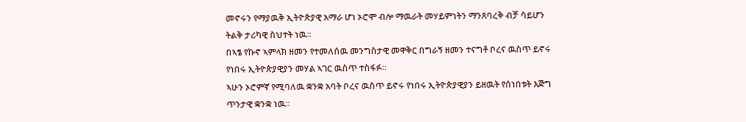መኖሩን የማያዉቅ ኢትዮጵያዊ አማራ ሆነ ኦሮሞ ብሎ ማዉራት መሃይምነትን ማንጸባረቅ ብቻ ሳይሆን ትልቅ ታሪካዊ ስህተት ነዉ።
በኣፄ የኩኖ ኣምላክ ዘመን የተመለሰዉ መንግስታዊ መዋቅር በግራኝ ዘመን ተናግቶ ቦረና ዉስጥ ይኖሩ የነበሩ ኢትዮጵያዊያን መሃል ኣገር ዉስጥ ተስፋፉ።
ኣሁን ኦሮምኛ የሚባለዉ ቋንቋ አባት ቦረና ዉስጥ ይኖሩ የነበሩ ኢትዮጵያዊያን ይዘዉት የሰነበቱት እጅግ ጥንታዊ ቋንቋ ነዉ።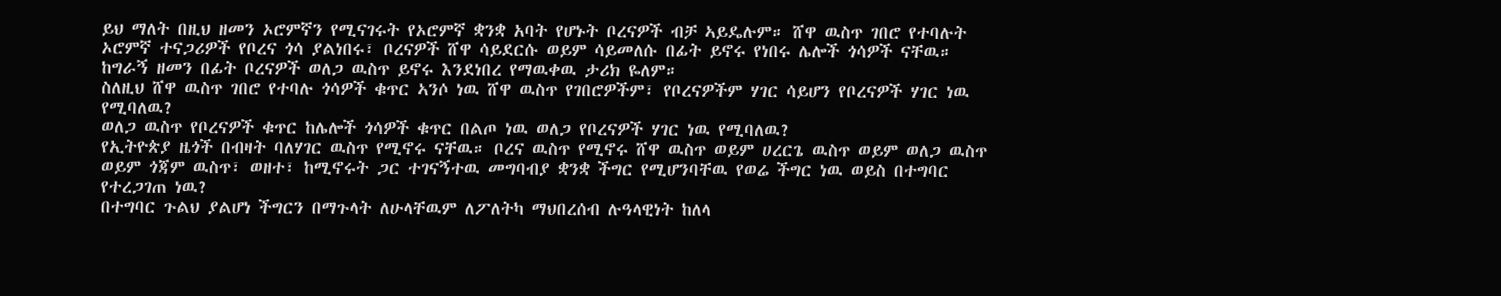ይህ ማለት በዚህ ዘመን ኦሮምኛን የሚናገሩት የኦሮምኛ ቋንቋ አባት የሆኑት ቦረናዎች ብቻ ኣይዴሉም። ሸዋ ዉስጥ ገበሮ የተባሉት ኦሮምኛ ተናጋሪዎች የቦረና ጎሳ ያልነበሩ፣ ቦረናዎች ሸዋ ሳይደርሱ ወይም ሳይመለሱ በፊት ይኖሩ የነበሩ ሌሎች ጎሳዎች ናቸዉ። ከግራኝ ዘመን በፊት ቦረናዎች ወለጋ ዉስጥ ይኖሩ እንደነበረ የማዉቀዉ ታሪክ ዬለም።
ስለዚህ ሸዋ ዉስጥ ገበሮ የተባሉ ጎሳዎች ቁጥር ኣንሶ ነዉ ሸዋ ዉስጥ የገበሮዎችም፣ የቦረናዎችም ሃገር ሳይሆን የቦረናዎች ሃገር ነዉ የሚባለዉ?
ወለጋ ዉስጥ የቦረናዎች ቁጥር ከሌሎች ጎሳዎች ቁጥር በልጦ ነዉ ወለጋ የቦረናዎች ሃገር ነዉ የሚባለዉ?
የኢትዮጵያ ዜጎች በብዛት ባለሃገር ዉስጥ የሚኖሩ ናቸዉ። ቦረና ዉስጥ የሚኖሩ ሸዋ ዉስጥ ወይም ሀረርጌ ዉስጥ ወይም ወለጋ ዉስጥ ወይም ጎጃም ዉስጥ፣ ወዘተ፣ ከሚኖሩት ጋር ተገናኝተዉ መግባብያ ቋንቋ ችግር የሚሆንባቸዉ የወሬ ችግር ነዉ ወይስ በተግባር የተረጋገጠ ነዉ?
በተግባር ጉልህ ያልሆነ ችግርን በማጉላት ለሁላቸዉም ለፖለትካ ማህበረሰብ ሉዓላዊነት ከለላ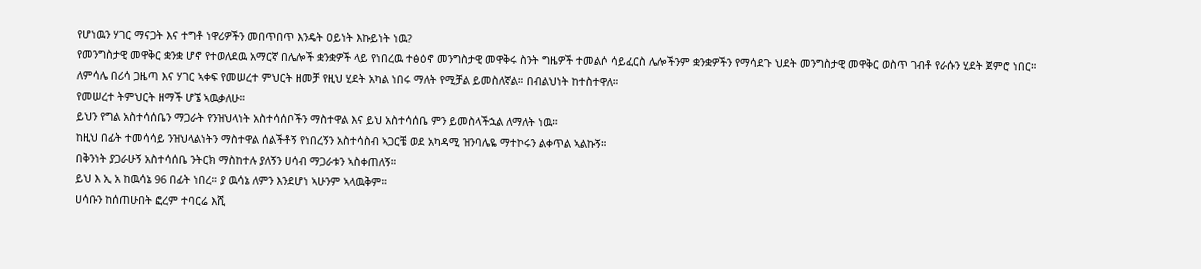የሆነዉን ሃገር ማናጋት እና ተግቶ ነዋሪዎችን መበጥበጥ እንዴት ዐይነት እኩይነት ነዉ?
የመንግስታዊ መዋቅር ቋንቋ ሆኖ የተወለደዉ አማርኛ በሌሎች ቋንቋዎች ላይ የነበረዉ ተፅዕኖ መንግስታዊ መዋቅሩ ስንት ግዜዎች ተመልሶ ሳይፈርስ ሌሎችንም ቋንቋዎችን የማሳደጉ ህደት መንግስታዊ መዋቅር ወስጥ ገብቶ የራሱን ሂደት ጀምሮ ነበር።
ለምሳሌ በሪሳ ጋዜጣ እና ሃገር ኣቀፍ የመሠረተ ምህርት ዘመቻ የዚህ ሂደት አካል ነበሩ ማለት የሚቻል ይመስለኛል። በብልህነት ከተስተዋለ።
የመሠረተ ትምህርት ዘማች ሆኜ ኣዉቃለሁ።
ይህን የግል አስተሳሰቤን ማጋራት የንዝህላነት አስተሳሰቦችን ማስተዋል እና ይህ አስተሳሰቤ ምን ይመስላችኋል ለማለት ነዉ።
ከዚህ በፊት ተመሳሳይ ንዝህላልነትን ማስተዋል ሰልችቶኝ የነበረኝን አስተሳስብ ኣጋርቼ ወደ አካዳሚ ዝንባሌዬ ማተኮሩን ልቀጥል ኣልኩኝ።
በቅንነት ያጋራሁኝ አስተሳሰቤ ንትርክ ማስከተሉ ያለኝን ሀሳብ ማጋራቱን ኣስቀጠለኝ።
ይህ እ ኢ አ ከዉሳኔ 96 በፊት ነበረ። ያ ዉሳኔ ለምን እንደሆነ ኣሁንም ኣላዉቅም።
ሀሳቡን ከሰጠሁበት ፎረም ተባርሬ እሺ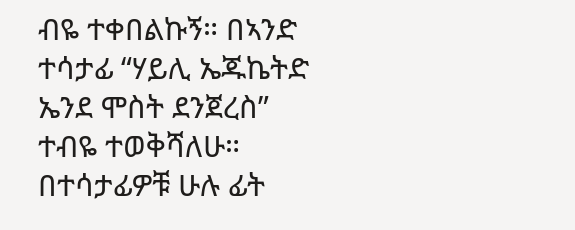ብዬ ተቀበልኩኝ። በኣንድ ተሳታፊ “ሃይሊ ኤጁኬትድ ኤንደ ሞስት ደንጀረስ” ተብዬ ተወቅሻለሁ። በተሳታፊዎቹ ሁሉ ፊት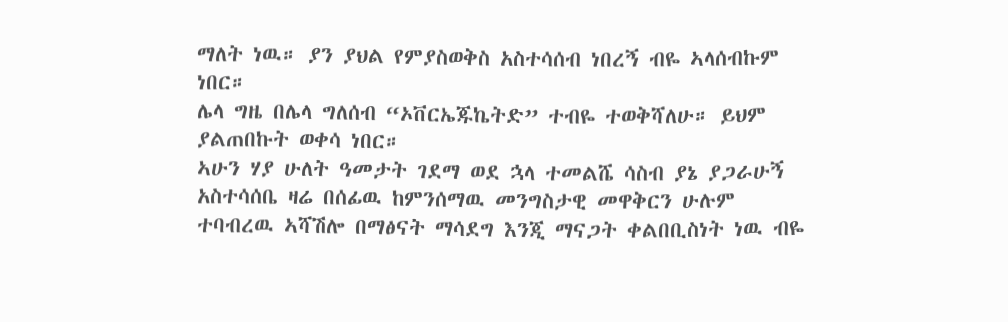ማለት ነዉ። ያን ያህል የምያስወቅስ አስተሳሰብ ነበረኝ ብዬ ኣላሰብኩም ነበር።
ሌላ ግዜ በሌላ ግለሰብ “ኦቨርኤጁኬትድ” ተብዬ ተወቅሻለሁ። ይህም ያልጠበኩት ወቀሳ ነበር።
ኣሁን ሃያ ሁለት ዓመታት ገደማ ወደ ኋላ ተመልሼ ሳስብ ያኔ ያጋራሁኝ አስተሳሰቤ ዛሬ በሰፊዉ ከምንሰማዉ መንግስታዊ መዋቅርን ሁሉም ተባብረዉ ኣሻሽሎ በማፅናት ማሳደግ እንጂ ማናጋት ቀልበቢስነት ነዉ ብዬ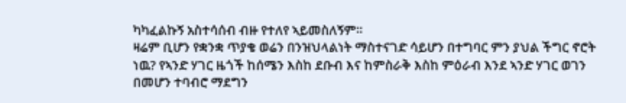ካካፈልኩኝ አስተሳሰብ ብዙ የተለየ ኣይመስለኝም።
ዛሬም ቢሆን የቋንቋ ጥያቄ ወሬን በንዝህላልነት ማስተናገድ ሳይሆን በተግባር ምን ያህል ችግር ኖሮት ነዉ? የኣንድ ሃገር ዜጎች ከሰሜን እስከ ደቡብ እና ከምስራቅ እስከ ምዕራብ እንደ ኣንድ ሃገር ወገን በመሆን ተባብሮ ማደግን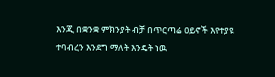እንጂ በቋንቋ ምክንያት ብቻ በጥርጣሬ ዐይኖች እየተያዩ ተባብረን እንደግ ማለት እንዴት ነዉ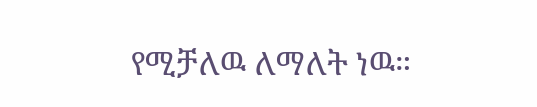የሚቻለዉ ለማለት ነዉ።